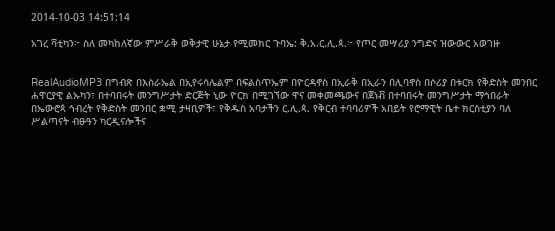2014-10-03 14:51:14

አገረ ቫቲካን፦ ስለ መካከለኛው ምሥራቅ ወቅታዊ ሁኔታ የሚመክር ጉባኤ: ቅ.አ.ር.ሊ.ጳ.፦ የጦር መሣሪያ ንግድና ዝውውር አወገዙ


RealAudioMP3 በግብጽ በእስራኤል በኢየሩሳሌልም በፍልስጥኤም በዮርዳኖስ በኢራቅ በኢራን በሊባኖስ በሶሪያ በቱርክ የቅድስት መንበር ሐዋርያዊ ልኡካን፣ በተባበሩት መንግሥታት ድርጅት ኒው ዮርክ በሚገኘው ዋና መቀመጫውና በጀነቭ በተባበሩት መንግሥታት ማኅበራት በኤውሮጳ ኅብረት የቅድስት መንበር ቋሚ ታዛቢዎች፣ የቅዱስ አባታችን ር.ሊ.ጳ. የቅርብ ተባባሪዎች አበይት የሮማዊት ቤተ ክርስቲያን ባለ ሥልጣናት ብፁዓን ካርዲናሎችና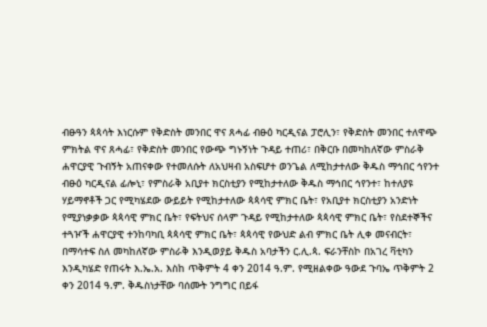ብፁዓን ጳጳሳት እነርሱም የቅድስት መንበር ዋና ጸሓፊ ብፁዕ ካርዲናል ፓሮሊን፣ የቅድስት መንበር ተለዋጭ ምክትል ዋና ጸሓፊ፣ የቅድስት መንበር የውጭ ግኑኝነት ጉዳይ ተጠሪ፣ በቅርቡ በመካከለኛው ምስራቅ ሐዋርያዊ ጉብኝት አጠናቀው የተመለሱት ለአህዛብ አስፍሆተ ወንጌል ለሚከታተለው ቅዱስ ማኅበር ኅየንተ ብፁዕ ካርዲናል ፊሎኒ፣ የምስራቅ አቢያተ ክርስቲያን የሚከታተለው ቅዱስ ማኅበር ኅየንተ፣ ከተለያዩ ሃይማኖቶች ጋር የሚካሄደው ውይይት የሚከታተለው ጳጳሳዊ ምክር ቤት፣ የአቢያተ ክርስቲያን አንድነት የሚያነቃቃው ጳጳሳዊ ምክር ቤት፣ የፍትህና ሰላም ጉዳይ የሚከታተለው ጳጳሳዊ ምክር ቤት፣ የስደተኞችና ተጓዦች ሐዋርያዊ ተንከባካቢ ጳጳሳዊ ምክር ቤት፣ ጳጳሳዊ የውህድ ልብ ምክር ቤት ሊቀ መናብርት፣ በማሳተፍ ስለ መካከለኛው ምስራቅ እንዲወያይ ቅዱስ አባታችን ር.ሊ.ጳ. ፍራንቸስኮ በአገረ ቫቲካን እንዲካሄድ የጠሩት እ.ኤ.አ. እስከ ጥቅምት 4 ቀን 2014 ዓ.ም. የሚዘልቀው ዓውደ ጉባኤ ጥቅምት 2 ቀን 2014 ዓ.ም. ቅዱስነታቸው ባሰሙት ንግግር በይፋ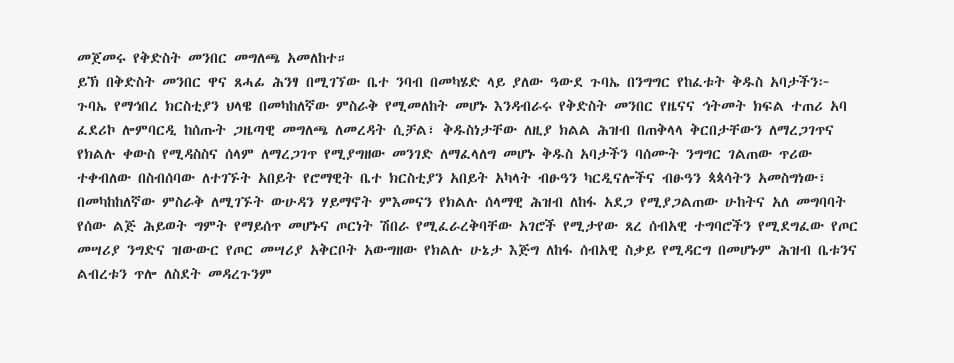መጀመሩ የቅድስት መንበር መግለጫ አመለከተ።
ይኽ በቅድስት መንበር ዋና ጸሓፊ ሕንፃ በሚገኘው ቤተ ንባብ በመካሄድ ላይ ያለው ዓውደ ጉባኤ በንግግር የከፈቱት ቅዱስ አባታችን፦ ጉባኤ የማኅበረ ክርስቲያን ህላዌ በመካከለኛው ምስራቅ የሚመለከት መሆኑ እንዳብራሩ የቅድስት መንበር የዜናና ኅትመት ክፍል ተጠሪ አባ ፈደሪኮ ሎምባርዲ ከሰጡት ጋዜጣዊ መግለጫ ለመረዳት ሲቻል፣ ቅዱስነታቸው ለዚያ ክልል ሕዝብ በጠቅላላ ቅርበታቸውን ለማረጋገጥና የክልሉ ቀውስ የሚዳስስና ሰላም ለማረጋገጥ የሚያግዘው መንገድ ለማፈላለግ መሆኑ ቅዱስ አባታችን ባሰሙት ንግግር ገልጠው ጥሪው ተቀብለው በስብሰባው ለተገኙት አበይት የሮማዊት ቤተ ክርስቲያን አበይት አካላት ብፁዓን ካርዲናሎችና ብፁዓን ጳጳሳትን አመስግነው፣ በመካከከለኛው ምስራቅ ለሚገኙት ውሁዳን ሃይማኖት ምእመናን የክልሉ ሰላማዊ ሕዝብ ለከፋ አደጋ የሚያጋልጠው ሁከትና አለ መግባባት የሰው ልጅ ሕይወት ግምት የማይሰጥ መሆኑና ጦርነት ሽበራ የሚፈራረቅባቸው አገሮች የሚታየው ጸረ ሰብአዊ ተግባሮችን የሚደግፈው የጦር መሣሪያ ንግድና ዝውውር የጦር መሣሪያ አቅርቦት አውግዘው የክልሉ ሁኔታ እጅግ ለከፋ ሰብአዊ ስቃይ የሚዳርግ በመሆኑም ሕዝብ ቤቱንና ልብረቱን ጥሎ ለስደት መዳረጉንም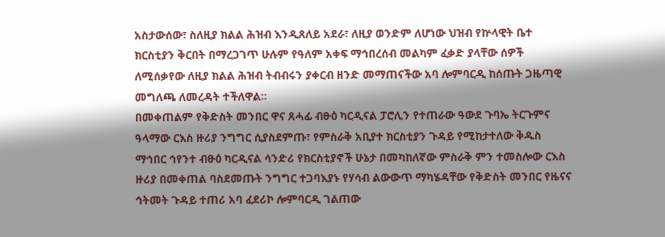አስታውሰው፣ ስለዚያ ክልል ሕዝብ እንዲጸለይ አደራ፣ ለዚያ ወንድም ለሆነው ህዝብ የኵላዊት ቤተ ክርስቲያን ቅርበት በማረጋገጥ ሁሉም የዓለም አቀፍ ማኅበረሰብ መልካም ፈቃድ ያላቸው ሰዎች ለሚሰቃየው ለዚያ ክልል ሕዝብ ትብብሩን ያቀርብ ዘንድ መማጠናችው አባ ሎምባርዲ ከሰጡት ጋዜጣዊ መግለጫ ለመረዳት ተችለዋል።
በመቀጠልም የቅድስት መንበር ዋና ጸሓፊ ብፁዕ ካርዲናል ፓሮሊን የተጠራው ዓውደ ጉባኤ ትርጉምና ዓላማው ርእስ ዙሪያ ንግግር ሲያስደምጡ፣ የምስራቅ አቢያተ ክርስቲያን ጉዳይ የሚከታተለው ቅዱስ ማኅበር ኅየንተ ብፁዕ ካርዲናል ሳንድሪ የክርስቲያኖች ሁኔታ በመካከለኛው ምስራቅ ምን ተመስሎው ርእስ ዙሪያ በመቀጠል ባስደመጡት ንግግር ተጋባእያኑ የሃሳብ ልውውጥ ማካሄዳቸው የቅድስት መንበር የዜናና ኅትመት ጉዳይ ተጠሪ አባ ፈደሪኮ ሎምባርዲ ገልጠው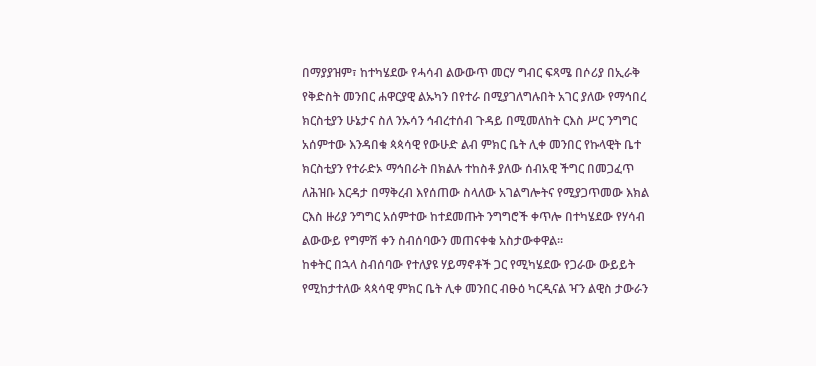በማያያዝም፣ ከተካሄደው የሓሳብ ልውውጥ መርሃ ግብር ፍጻሜ በሶሪያ በኢራቅ የቅድስት መንበር ሐዋርያዊ ልኡካን በየተራ በሚያገለግሉበት አገር ያለው የማኅበረ ክርስቲያን ሁኔታና ስለ ንኡሳን ኅብረተሰብ ጉዳይ በሚመለከት ርእስ ሥር ንግግር አሰምተው እንዳበቁ ጳጳሳዊ የውሁድ ልብ ምክር ቤት ሊቀ መንበር የኩላዊት ቤተ ክርስቲያን የተራድኦ ማኅበራት በክልሉ ተከስቶ ያለው ሰብአዊ ችግር በመጋፈጥ ለሕዝቡ እርዳታ በማቅረብ እየሰጠው ስላለው አገልግሎትና የሚያጋጥመው እክል ርእስ ዙሪያ ንግግር አሰምተው ከተደመጡት ንግግሮች ቀጥሎ በተካሄደው የሃሳብ ልውውይ የግምሽ ቀን ስብሰባውን መጠናቀቁ አስታውቀዋል።
ከቀትር በኋላ ስብሰባው የተለያዩ ሃይማኖቶች ጋር የሚካሄደው የጋራው ውይይት የሚከታተለው ጳጳሳዊ ምክር ቤት ሊቀ መንበር ብፁዕ ካርዲናል ዣን ልዊስ ታውራን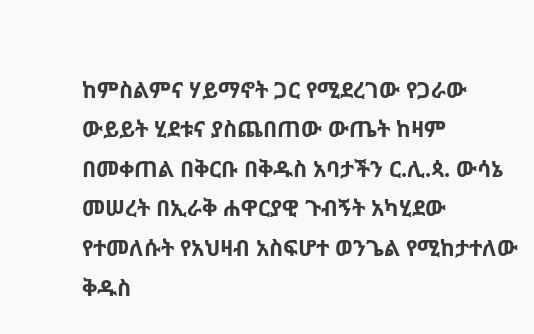ከምስልምና ሃይማኖት ጋር የሚደረገው የጋራው ውይይት ሂደቱና ያስጨበጠው ውጤት ከዛም በመቀጠል በቅርቡ በቅዱስ አባታችን ር.ሊ.ጳ. ውሳኔ መሠረት በኢራቅ ሐዋርያዊ ጉብኝት አካሂደው የተመለሱት የአህዛብ አስፍሆተ ወንጌል የሚከታተለው ቅዱስ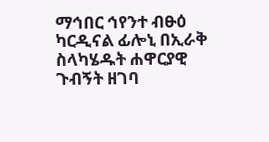ማኅበር ኅየንተ ብፁዕ ካርዲናል ፊሎኒ በኢራቅ ስላካሄዱት ሐዋርያዊ ጉብኝት ዘገባ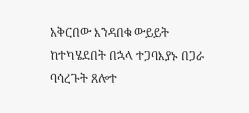አቅርበው እንዳበቁ ውይይት ከተካሄደበት በኋላ ተጋባእያኑ በጋራ ባሳረጉት ጸሎተ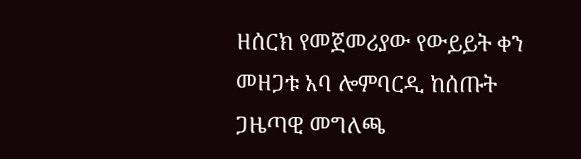ዘሰርክ የመጀመሪያው የውይይት ቀን መዘጋቱ አባ ሎምባርዲ ከሰጡት ጋዜጣዊ መግለጫ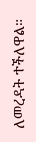ለመረዳት ተችለዋል።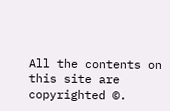All the contents on this site are copyrighted ©.